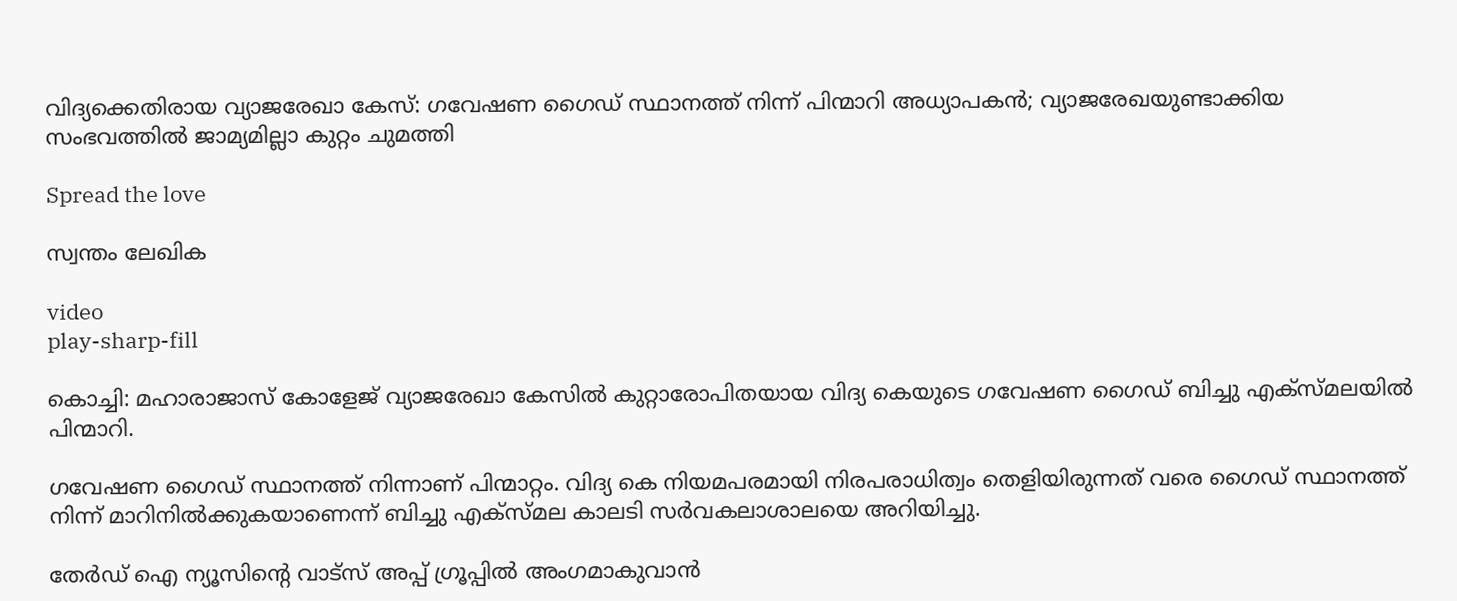വിദ്യക്കെതിരായ വ്യാജരേഖാ കേസ്: ഗവേഷണ ഗൈഡ് സ്ഥാനത്ത് നിന്ന് പിന്മാറി അധ്യാപകന്‍; വ്യാജരേഖയുണ്ടാക്കിയ സംഭവത്തില്‍ ജാമ്യമില്ലാ കുറ്റം ചുമത്തി

Spread the love

സ്വന്തം ലേഖിക

video
play-sharp-fill

കൊച്ചി: മഹാരാജാസ് കോളേജ് വ്യാജരേഖാ കേസില്‍ കുറ്റാരോപിതയായ വിദ്യ കെയുടെ ഗവേഷണ ഗൈഡ് ബിച്ചു എക്സ്‌മലയില്‍ പിന്മാറി.

ഗവേഷണ ഗൈഡ് സ്ഥാനത്ത് നിന്നാണ് പിന്മാറ്റം. വിദ്യ കെ നിയമപരമായി നിരപരാധിത്വം തെളിയിരുന്നത് വരെ ഗൈഡ് സ്ഥാനത്ത് നിന്ന് മാറിനില്‍ക്കുകയാണെന്ന് ബിച്ചു എക്സ്മല കാലടി സര്‍വകലാശാലയെ അറിയിച്ചു.

തേർഡ് ഐ ന്യൂസിന്റെ വാട്സ് അപ്പ് ഗ്രൂപ്പിൽ അംഗമാകുവാൻ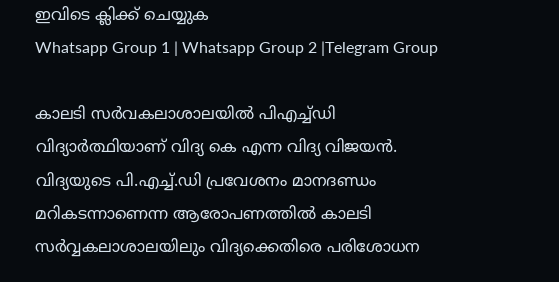ഇവിടെ ക്ലിക്ക് ചെയ്യുക
Whatsapp Group 1 | Whatsapp Group 2 |Telegram Group

കാലടി സര്‍വകലാശാലയില്‍ പിഎച്ച്‌ഡി വിദ്യാര്‍ത്ഥിയാണ് വിദ്യ കെ എന്ന വിദ്യ വിജയൻ. വിദ്യയുടെ പി.എച്ച്‌.ഡി പ്രവേശനം മാനദണ്ഡം മറികടന്നാണെന്ന ആരോപണത്തില്‍ കാലടി സര്‍വ്വകലാശാലയിലും വിദ്യക്കെതിരെ പരിശോധന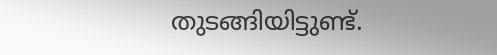തുടങ്ങിയിട്ടുണ്ട്.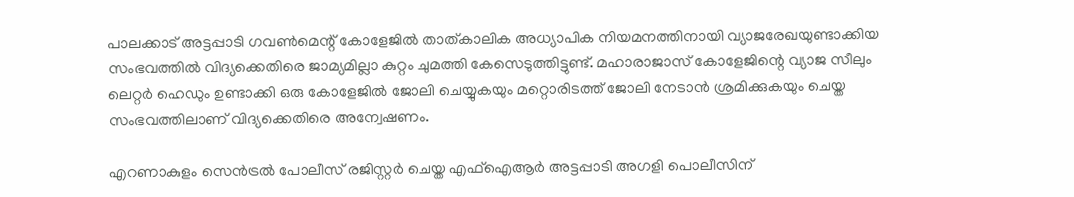പാലക്കാട് അട്ടപ്പാടി ഗവണ്‍മെന്റ് കോളേജില്‍ താത്കാലിക അധ്യാപിക നിയമനത്തിനായി വ്യാജരേഖയുണ്ടാക്കിയ സംഭവത്തില്‍ വിദ്യക്കെതിരെ ജാമ്യമില്ലാ കുറ്റം ചുമത്തി കേസെടുത്തിട്ടുണ്ട്. മഹാരാജാസ് കോളേജിന്റെ വ്യാജ സീലും ലെറ്റര്‍ ഹെഡും ഉണ്ടാക്കി ഒരു കോളേജില്‍ ജോലി ചെയ്യുകയും മറ്റൊരിടത്ത് ജോലി നേടാൻ ശ്രമിക്കുകയും ചെയ്ത സംഭവത്തിലാണ് വിദ്യക്കെതിരെ അന്വേഷണം.

എറണാകുളം സെൻട്രല്‍ പോലീസ് രജിസ്റ്റര്‍ ചെയ്ത എഫ്‌ഐആര്‍ അട്ടപ്പാടി അഗളി പൊലീസിന്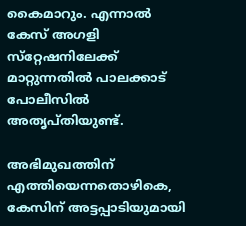കൈമാറും. എന്നാല്‍ കേസ് അഗളി സ്‌റ്റേഷനിലേക്ക് മാറ്റുന്നതില്‍ പാലക്കാട് പോലീസില്‍ അതൃപ്തിയുണ്ട്.

അഭിമുഖത്തിന് എത്തിയെന്നതൊഴികെ, കേസിന് അട്ടപ്പാടിയുമായി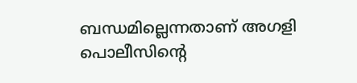ബന്ധമില്ലെന്നതാണ് അഗളി പൊലീസിന്റെ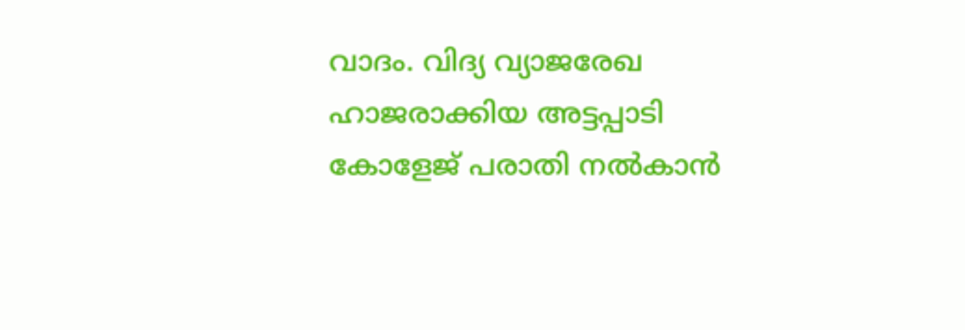വാദം. വിദ്യ വ്യാജരേഖ ഹാജരാക്കിയ അട്ടപ്പാടി കോളേജ് പരാതി നല്‍കാൻ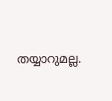തയ്യാറുമല്ല.